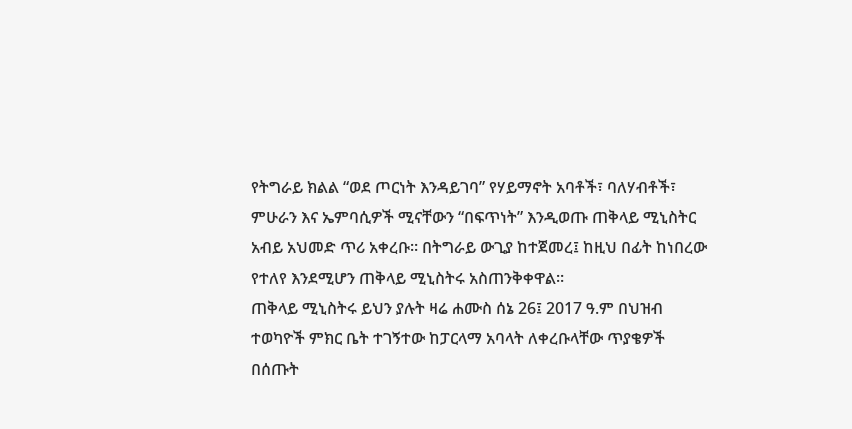የትግራይ ክልል “ወደ ጦርነት እንዳይገባ” የሃይማኖት አባቶች፣ ባለሃብቶች፣ ምሁራን እና ኤምባሲዎች ሚናቸውን “በፍጥነት” እንዲወጡ ጠቅላይ ሚኒስትር አብይ አህመድ ጥሪ አቀረቡ። በትግራይ ውጊያ ከተጀመረ፤ ከዚህ በፊት ከነበረው የተለየ እንደሚሆን ጠቅላይ ሚኒስትሩ አስጠንቅቀዋል።
ጠቅላይ ሚኒስትሩ ይህን ያሉት ዛሬ ሐሙስ ሰኔ 26፤ 2017 ዓ.ም በህዝብ ተወካዮች ምክር ቤት ተገኝተው ከፓርላማ አባላት ለቀረቡላቸው ጥያቄዎች በሰጡት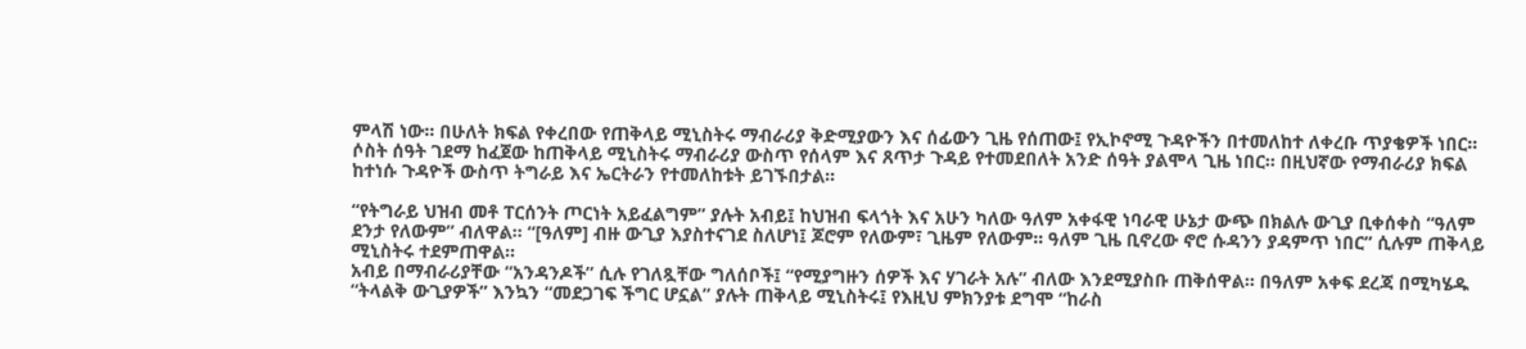ምላሽ ነው። በሁለት ክፍል የቀረበው የጠቅላይ ሚኒስትሩ ማብራሪያ ቅድሚያውን እና ሰፊውን ጊዜ የሰጠው፤ የኢኮኖሚ ጉዳዮችን በተመለከተ ለቀረቡ ጥያቄዎች ነበር።
ሶስት ሰዓት ገደማ ከፈጀው ከጠቅላይ ሚኒስትሩ ማብራሪያ ውስጥ የሰላም እና ጸጥታ ጉዳይ የተመደበለት አንድ ሰዓት ያልሞላ ጊዜ ነበር። በዚህኛው የማብራሪያ ክፍል ከተነሱ ጉዳዮች ውስጥ ትግራይ እና ኤርትራን የተመለከቱት ይገኙበታል።

“የትግራይ ህዝብ መቶ ፐርሰንት ጦርነት አይፈልግም” ያሉት አብይ፤ ከህዝብ ፍላጎት እና አሁን ካለው ዓለም አቀፋዊ ነባራዊ ሁኔታ ውጭ በክልሉ ውጊያ ቢቀሰቀስ “ዓለም ደንታ የለውም” ብለዋል። “[ዓለም] ብዙ ውጊያ እያስተናገደ ስለሆነ፤ ጆሮም የለውም፣ ጊዜም የለውም። ዓለም ጊዜ ቢኖረው ኖሮ ሱዳንን ያዳምጥ ነበር” ሲሉም ጠቅላይ ሚኒስትሩ ተደምጠዋል።
አብይ በማብራሪያቸው “አንዳንዶች” ሲሉ የገለጿቸው ግለሰቦች፤ “የሚያግዙን ሰዎች እና ሃገራት አሉ” ብለው እንደሚያስቡ ጠቅሰዋል። በዓለም አቀፍ ደረጃ በሚካሄዱ “ትላልቅ ውጊያዎች” እንኳን “መደጋገፍ ችግር ሆኗል” ያሉት ጠቅላይ ሚኒስትሩ፤ የእዚህ ምክንያቱ ደግሞ “ከራስ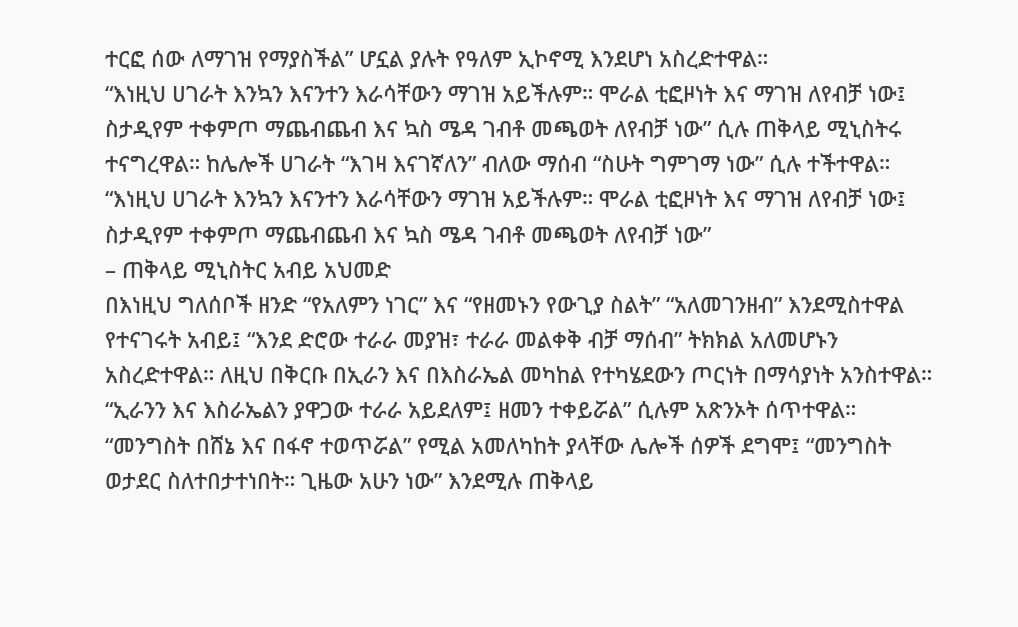ተርፎ ሰው ለማገዝ የማያስችል” ሆኗል ያሉት የዓለም ኢኮኖሚ እንደሆነ አስረድተዋል።
“እነዚህ ሀገራት እንኳን እናንተን እራሳቸውን ማገዝ አይችሉም። ሞራል ቲፎዞነት እና ማገዝ ለየብቻ ነው፤ ስታዲየም ተቀምጦ ማጨብጨብ እና ኳስ ሜዳ ገብቶ መጫወት ለየብቻ ነው” ሲሉ ጠቅላይ ሚኒስትሩ ተናግረዋል። ከሌሎች ሀገራት “እገዛ እናገኛለን” ብለው ማሰብ “ስሁት ግምገማ ነው” ሲሉ ተችተዋል።
“እነዚህ ሀገራት እንኳን እናንተን እራሳቸውን ማገዝ አይችሉም። ሞራል ቲፎዞነት እና ማገዝ ለየብቻ ነው፤ ስታዲየም ተቀምጦ ማጨብጨብ እና ኳስ ሜዳ ገብቶ መጫወት ለየብቻ ነው”
– ጠቅላይ ሚኒስትር አብይ አህመድ
በእነዚህ ግለሰቦች ዘንድ “የአለምን ነገር” እና “የዘመኑን የውጊያ ስልት” “አለመገንዘብ” እንደሚስተዋል የተናገሩት አብይ፤ “እንደ ድሮው ተራራ መያዝ፣ ተራራ መልቀቅ ብቻ ማሰብ” ትክክል አለመሆኑን አስረድተዋል። ለዚህ በቅርቡ በኢራን እና በእስራኤል መካከል የተካሄደውን ጦርነት በማሳያነት አንስተዋል። “ኢራንን እና እስራኤልን ያዋጋው ተራራ አይደለም፤ ዘመን ተቀይሯል” ሲሉም አጽንኦት ሰጥተዋል።
“መንግስት በሸኔ እና በፋኖ ተወጥሯል” የሚል አመለካከት ያላቸው ሌሎች ሰዎች ደግሞ፤ “መንግስት ወታደር ስለተበታተነበት። ጊዜው አሁን ነው” እንደሚሉ ጠቅላይ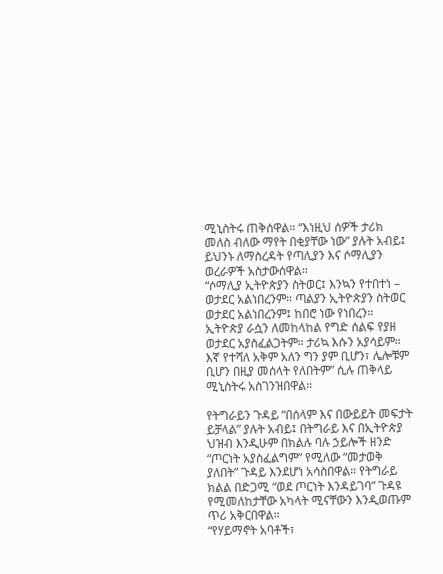ሚኒስትሩ ጠቅሰዋል። “እነዚህ ሰዎች ታሪክ መለስ ብለው ማየት በቂያቸው ነው” ያሉት አብይ፤ ይህንኑ ለማስረዳት የጣሊያን እና ሶማሊያን ወረራዎች አስታውሰዋል።
“ሶማሊያ ኢትዮጵያን ስትወር፤ እንኳን የተበተነ – ወታደር አልነበረንም። ጣልያን ኢትዮጵያን ስትወር ወታደር አልነበረንም፤ ከበሮ ነው የነበረን። ኢትዮጵያ ራሷን ለመከላከል የግድ ሰልፍ የያዘ ወታደር አያስፈልጋትም። ታሪኳ እሱን አያሳይም። እኛ የተሻለ አቅም አለን ግን ያም ቢሆን፣ ሌሎቹም ቢሆን በዚያ መሰላት የለበትም” ሲሉ ጠቅላይ ሚኒስትሩ አስገንዝበዋል።

የትግራይን ጉዳይ “በሰላም እና በውይይት መፍታት ይቻላል” ያሉት አብይ፤ በትግራይ እና በኢትዮጵያ ህዝብ እንዲሁም በክልሉ ባሉ ኃይሎች ዘንድ “ጦርነት አያስፈልግም” የሚለው “መታወቅ ያለበት” ጉዳይ እንደሆነ አሳስበዋል። የትግራይ ክልል በድጋሚ “ወደ ጦርነት እንዳይገባ” ጉዳዩ የሚመለከታቸው አካላት ሚናቸውን እንዲወጡም ጥሪ አቅርበዋል።
“የሃይማኖት አባቶች፣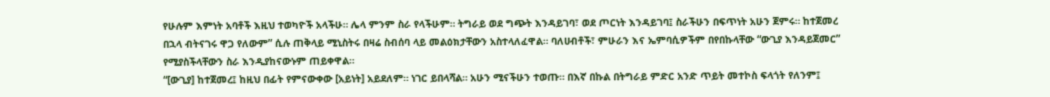የሁሉም እምነት አባቶች እዚህ ተወካዮች አላችሁ። ሌላ ምንም ስራ የላችሁም። ትግራይ ወደ ግጭት እንዳይገባ፣ ወደ ጦርነት እንዳይገባ፤ ስራችሁን በፍጥነት አሁን ጀምሩ። ከተጀመረ በኋላ ብትናገሩ ዋጋ የለውም” ሲሉ ጠቅላይ ሚኒስትሩ በዛሬ ስብሰባ ላይ መልዕክታቸውን አስተላለፈዋል። ባለሀብቶች፣ ምሁራን እና ኤምባሲዎችም በየበኩላቸው “ውጊያ እንዳይጀመር” የሚያስችላቸውን ስራ እንዲያከናውኑም ጠይቀዋል።
“[ውጊያ] ከተጀመረ፤ ከዚህ በፊት የምናውቀው [አይነት] አይደለም። ነገር ይበላሻል። አሁን ሚናችሁን ተወጡ። በእኛ በኩል በትግራይ ምድር አንድ ጥይት መተኮስ ፍላጎት የለንም፤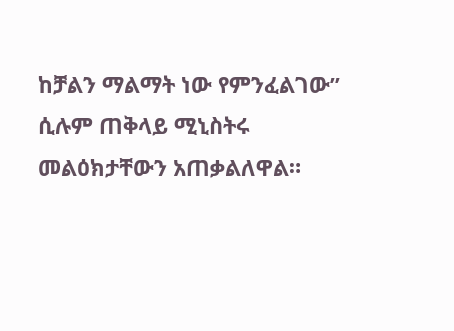ከቻልን ማልማት ነው የምንፈልገው” ሲሉም ጠቅላይ ሚኒስትሩ መልዕክታቸውን አጠቃልለዋል።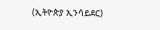(ኢትዮጵያ ኢንሳይደር)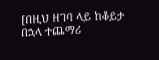[በዚህ ዘገባ ላይ ከቆይታ በኋላ ተጨማሪ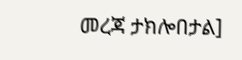መረጃ ታክሎበታል]